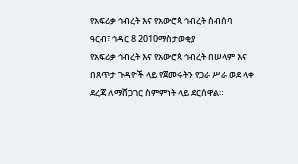የአፍሪቃ ኅብረት እና የአውሮጳ ኅብረት ስብሰባ
ዓርብ፣ ኅዳር 8 2010ማስታወቂያ
የአፍሪቃ ኅብረት እና የአውሮጳ ኅብረት በሠላም እና በጸጥታ ጉዳዮች ላይ የጀመሩትን የጋራ ሥራ ወደ ላቀ ደረጃ ለማሸጋገር ስምምነት ላይ ደርሰዋል።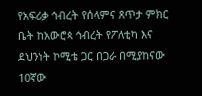የአፍሪቃ ኅብረት የሰላምና ጸጥታ ምክር ቤት ከአውሮጳ ኅብረት የፖለቲካ እና ደህንነት ኮሚቴ ጋር በጋራ በሚያከናው 10ኛው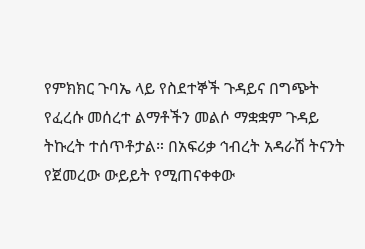የምክክር ጉባኤ ላይ የስደተኞች ጉዳይና በግጭት የፈረሱ መሰረተ ልማቶችን መልሶ ማቋቋም ጉዳይ ትኩረት ተሰጥቶታል። በአፍሪቃ ኅብረት አዳራሽ ትናንት የጀመረው ውይይት የሚጠናቀቀው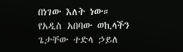በነገው እለት ነው። የአዲስ አበባው ወኪላችን ጌታቸው ተድላ ኃይለ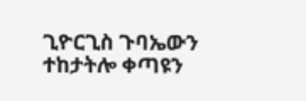ጊዮርጊስ ጉባኤውን ተከታትሎ ቀጣዩን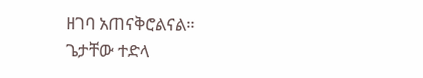ዘገባ አጠናቅሮልናል።
ጌታቸው ተድላ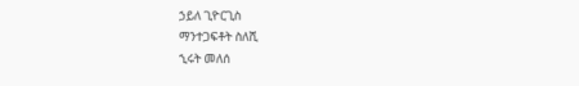ኃይለ ጊዮርጊስ
ማንተጋፍቶት ስለሺ
ኂሩት መለሰ